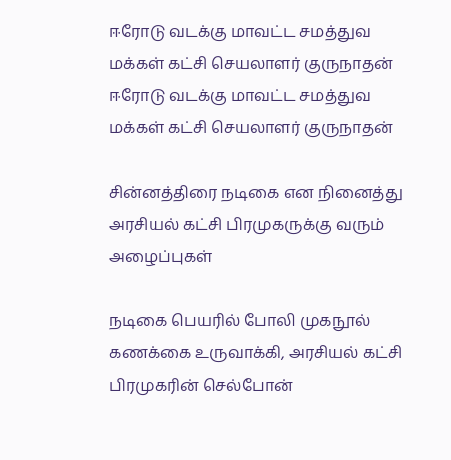ஈரோடு வடக்கு மாவட்ட சமத்துவ மக்கள் கட்சி செயலாளர் குருநாதன்
ஈரோடு வடக்கு மாவட்ட சமத்துவ மக்கள் கட்சி செயலாளர் குருநாதன்

சின்னத்திரை நடிகை என நினைத்து அரசியல் கட்சி பிரமுகருக்கு வரும் அழைப்புகள்

நடிகை பெயரில் போலி முகநூல் கணக்கை உருவாக்கி, அரசியல் கட்சி பிரமுகரின் செல்போன்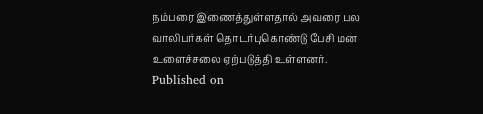நம்பரை இணைத்துள்ளதால் அவரை பல வாலிபர்கள் தொடர்புகொண்டு பேசி மன உளைச்சலை ஏற்படுத்தி உள்ளனர்.
Published on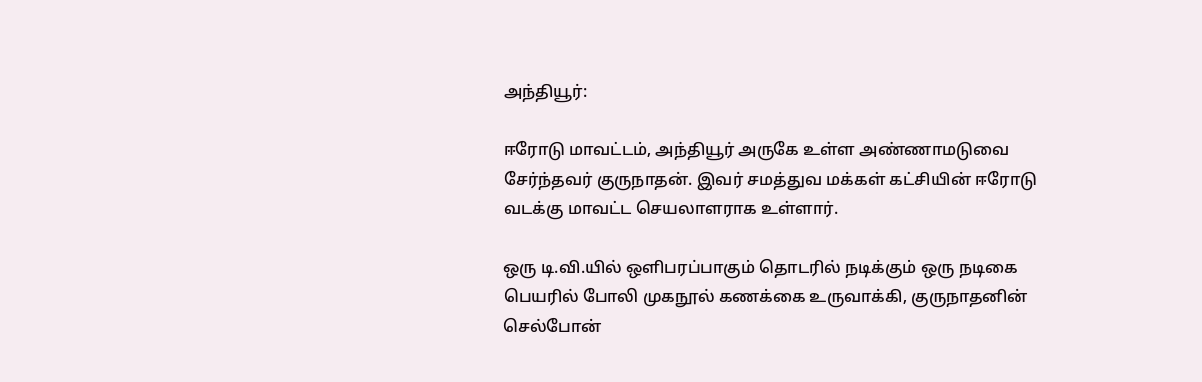அந்தியூர்:

ஈரோடு மாவட்டம், அந்தியூர் அருகே உள்ள அண்ணாமடுவை சேர்ந்தவர் குருநாதன். இவர் சமத்துவ மக்கள் கட்சியின் ஈரோடு வடக்கு மாவட்ட செயலாளராக உள்ளார்.

ஒரு டி.வி.யில் ஒளிபரப்பாகும் தொடரில் நடிக்கும் ஒரு நடிகை பெயரில் போலி முகநூல் கணக்கை உருவாக்கி, குருநாதனின் செல்போன்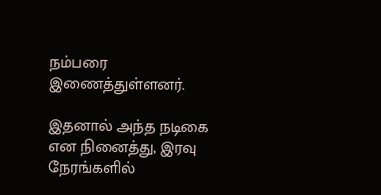நம்பரை இணைத்துள்ளனர்.

இதனால் அந்த நடிகை என நினைத்து, இரவு நேரங்களில்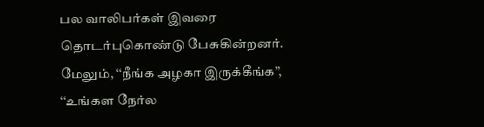பல வாலிபர்கள் இவரை தொடர்புகொண்டு பேசுகின்றனர். மேலும், ‘‘நீங்க அழகா இருக்கீங்க”, ‘‘உங்கள நேர்ல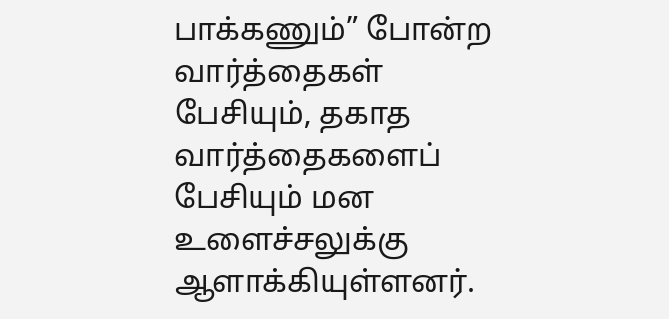பாக்கணும்” போன்ற வார்த்தைகள் பேசியும், தகாத வார்த்தைகளைப் பேசியும் மன உளைச்சலுக்கு ஆளாக்கியுள்ளனர்.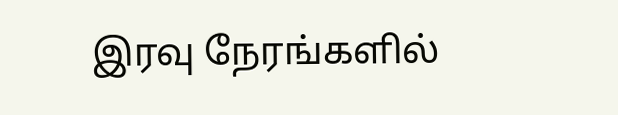இரவு நேரங்களில்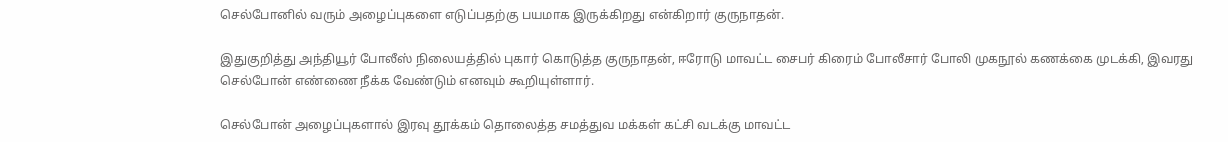செல்போனில் வரும் அழைப்புகளை எடுப்பதற்கு பயமாக இருக்கிறது என்கிறார் குருநாதன்.

இதுகுறித்து அந்தியூர் போலீஸ் நிலையத்தில் புகார் கொடுத்த குருநாதன், ஈரோடு மாவட்ட சைபர் கிரைம் போலீசார் போலி முகநூல் கணக்கை முடக்கி, இவரது செல்போன் எண்ணை நீக்க வேண்டும் எனவும் கூறியுள்ளார்.

செல்போன் அழைப்புகளால் இரவு தூக்கம் தொலைத்த சமத்துவ மக்கள் கட்சி வடக்கு மாவட்ட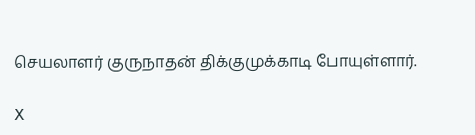செயலாளர் குருநாதன் திக்குமுக்காடி போயுள்ளார்.

X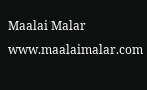Maalai Malar
www.maalaimalar.com